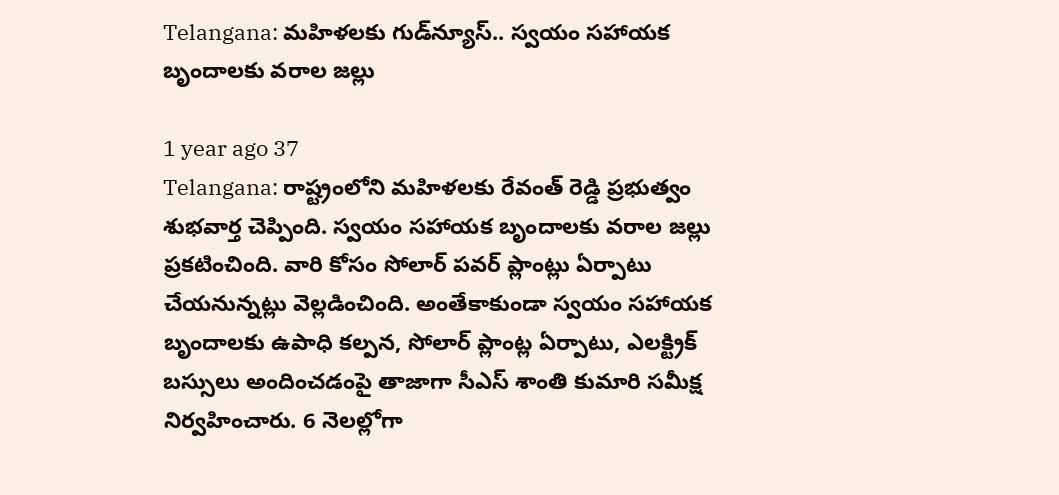Telangana: మహిళలకు గుడ్‌న్యూస్.. స్వయం సహాయక బృందాలకు వరాల జల్లు

1 year ago 37
Telangana: రాష్ట్రంలోని మహిళలకు రేవంత్ రెడ్డి ప్రభుత్వం శుభవార్త చెప్పింది. స్వయం సహాయక బృందాలకు వరాల జల్లు ప్రకటించింది. వారి కోసం సోలార్ పవర్ ప్లాంట్లు ఏర్పాటు చేయనున్నట్లు వెల్లడించింది. అంతేకాకుండా స్వయం సహాయక బృందాలకు ఉపాధి కల్పన, సోలార్‌ ప్లాంట్ల ఏర్పాటు, ఎలక్ట్రిక్‌ బస్సులు అందించడంపై తాజాగా సీఎస్ శాంతి కుమారి సమీక్ష నిర్వహించారు. 6 నెలల్లోగా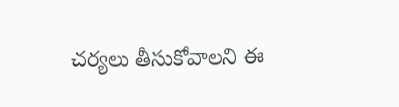చర్యలు తీసుకోవాలని ఈ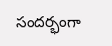సందర్భంగా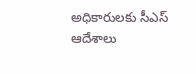అధికారులకు సీఎస్ ఆదేశాలు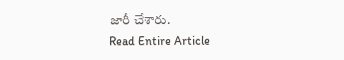జారీ చేశారు.
Read Entire Article